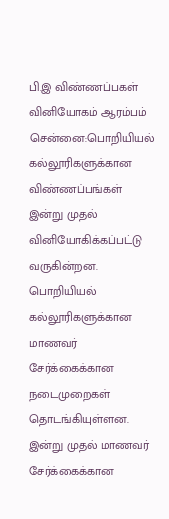பி.இ விண்ணப்பகள் வினியோகம் ஆரம்பம்
சென்னை:பொறியியல் கல்லூரிகளுக்கான விண்ணப்பங்கள் இன்று முதல் வினியோகிக்கப்பட்டு வருகின்றன.
பொறியியல் கல்லூரிகளுக்கான மாணவர் சேர்க்கைக்கான நடைமுறைகள் தொடங்கியுள்ளன. இன்று முதல் மாணவர் சேர்க்கைக்கான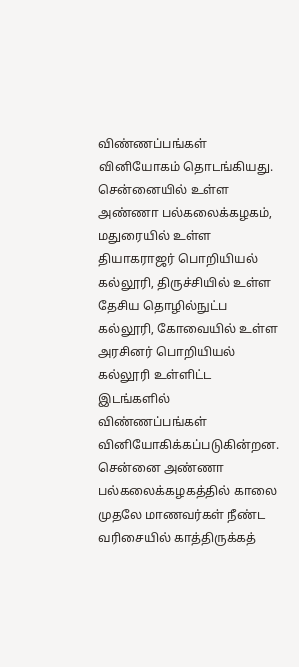விண்ணப்பங்கள் வினியோகம் தொடங்கியது.
சென்னையில் உள்ள அண்ணா பல்கலைக்கழகம், மதுரையில் உள்ள தியாகராஜர் பொறியியல் கல்லூரி, திருச்சியில் உள்ள தேசிய தொழில்நுட்ப கல்லூரி, கோவையில் உள்ள அரசினர் பொறியியல் கல்லூரி உள்ளிட்ட இடங்களில் விண்ணப்பங்கள் வினியோகிக்கப்படுகின்றன.
சென்னை அண்ணா பல்கலைக்கழகத்தில் காலை முதலே மாணவர்கள் நீண்ட வரிசையில் காத்திருக்கத்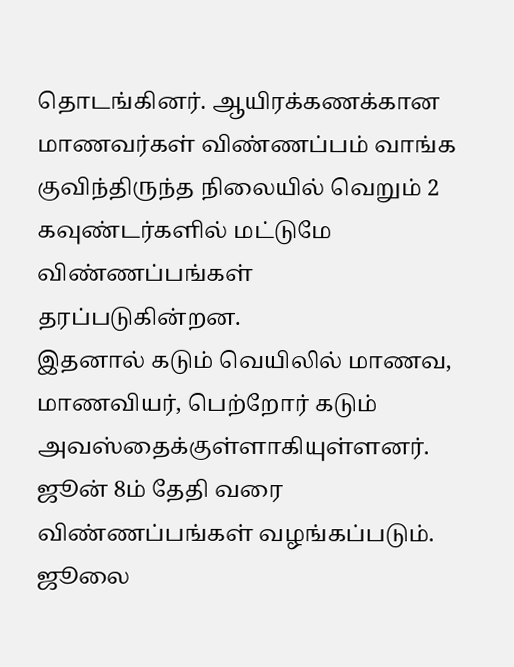தொடங்கினர். ஆயிரக்கணக்கான மாணவர்கள் விண்ணப்பம் வாங்க குவிந்திருந்த நிலையில் வெறும் 2 கவுண்டர்களில் மட்டுமே விண்ணப்பங்கள் தரப்படுகின்றன.
இதனால் கடும் வெயிலில் மாணவ, மாணவியர், பெற்றோர் கடும் அவஸ்தைக்குள்ளாகியுள்ளனர்.
ஜூன் 8ம் தேதி வரை விண்ணப்பங்கள் வழங்கப்படும். ஜூலை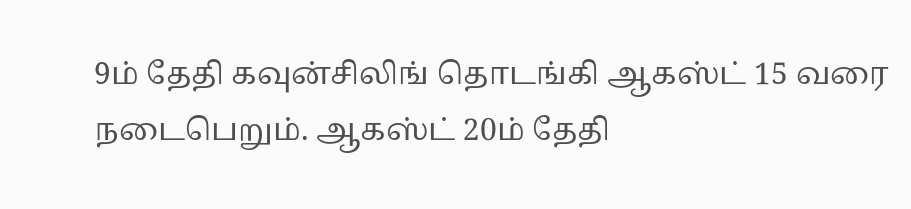9ம் தேதி கவுன்சிலிங் தொடங்கி ஆகஸ்ட் 15 வரை நடைபெறும். ஆகஸ்ட் 20ம் தேதி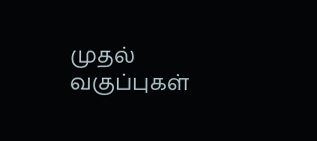முதல் வகுப்புகள்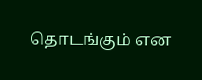தொடங்கும் என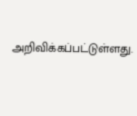அறிவிக்கப்பட்டுள்ளது.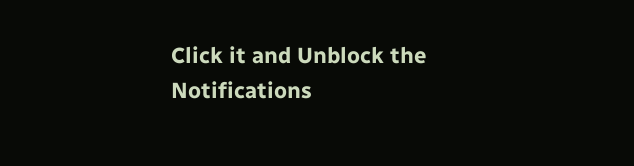Click it and Unblock the Notifications